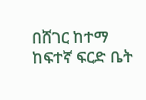በሸገር ከተማ ከፍተኛ ፍርድ ቤት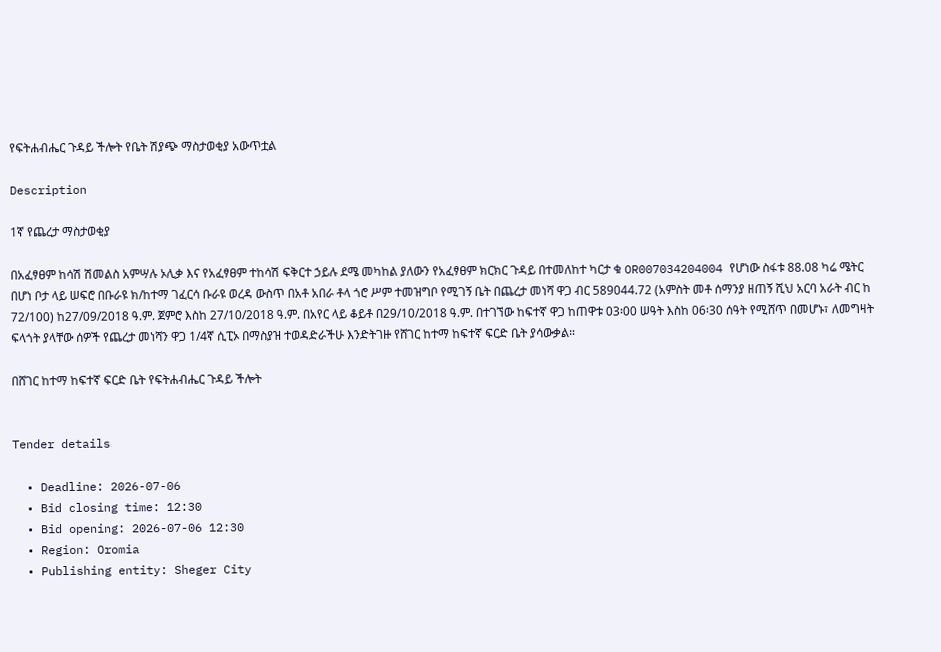የፍትሐብሔር ጉዳይ ችሎት የቤት ሽያጭ ማስታወቂያ አውጥቷል

Description

1ኛ የጨረታ ማስታወቂያ

በአፈፃፀም ከሳሽ ሽመልስ አምሣሉ ኦሊቃ እና የአፈፃፀም ተከሳሽ ፍቅርተ ኃይሉ ደሜ መካከል ያለውን የአፈፃፀም ክርክር ጉዳይ በተመለከተ ካርታ ቁ OR007034204004 የሆነው ስፋቱ 88.08 ካሬ ሜትር በሆነ ቦታ ላይ ሠፍሮ በቡራዩ ክ/ከተማ ገፈርሳ ቡራዩ ወረዳ ውስጥ በአቶ አበራ ቶላ ጎሮ ሥም ተመዝግቦ የሚገኝ ቤት በጨረታ መነሻ ዋጋ ብር 589044.72 (አምስት መቶ ሰማንያ ዘጠኝ ሺህ አርባ አራት ብር ከ 72/100) ከ27/09/2018 ዓ.ም. ጀምሮ እስከ 27/10/2018 ዓ.ም. በአየር ላይ ቆይቶ በ29/10/2018 ዓ.ም. በተገኘው ከፍተኛ ዋጋ ከጠዋቱ 03፡00 ሠዓት እስከ 06፡30 ሰዓት የሚሸጥ በመሆኑ፣ ለመግዛት ፍላጎት ያላቸው ሰዎች የጨረታ መነሻን ዋጋ 1/4ኛ ሲፒኦ በማስያዝ ተወዳድራችሁ እንድትገዙ የሸገር ከተማ ከፍተኛ ፍርድ ቤት ያሳውቃል።

በሸገር ከተማ ከፍተኛ ፍርድ ቤት የፍትሐብሔር ጉዳይ ችሎት


Tender details

  • Deadline: 2026-07-06
  • Bid closing time: 12:30
  • Bid opening: 2026-07-06 12:30
  • Region: Oromia
  • Publishing entity: Sheger City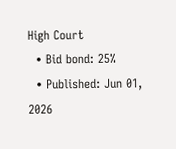High Court
  • Bid bond: 25%
  • Published: Jun 01, 2026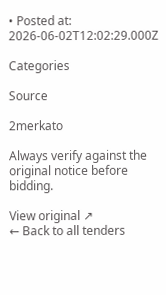• Posted at: 2026-06-02T12:02:29.000Z

Categories

Source

2merkato

Always verify against the original notice before bidding.

View original ↗
← Back to all tenders